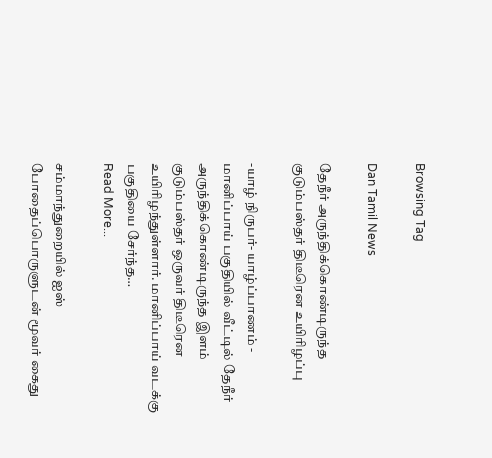Browsing Tag

Dan Tamil News

தேநீர் அருந்திக்கொண்டிருந்த குடும்பஸ்தர் திடீரென உயிரிழப்பு

-யாழ் நிருபர்- யாழ்ப்பாணம் - மானிப்பாய் பகுதியில் வீட்டில் தேநீர் அருந்திக்கொண்டிருந்த இளம் குடும்பஸ்தர் ஒருவர் திடீரென உயிரிழந்துள்ளார். மானிப்பாய் வடக்கு பகுதியை சேர்ந்த…
Read More...

சம்மாந்துறையில் ஐஸ் போதைப்பொருளுடன் மூவர் கைது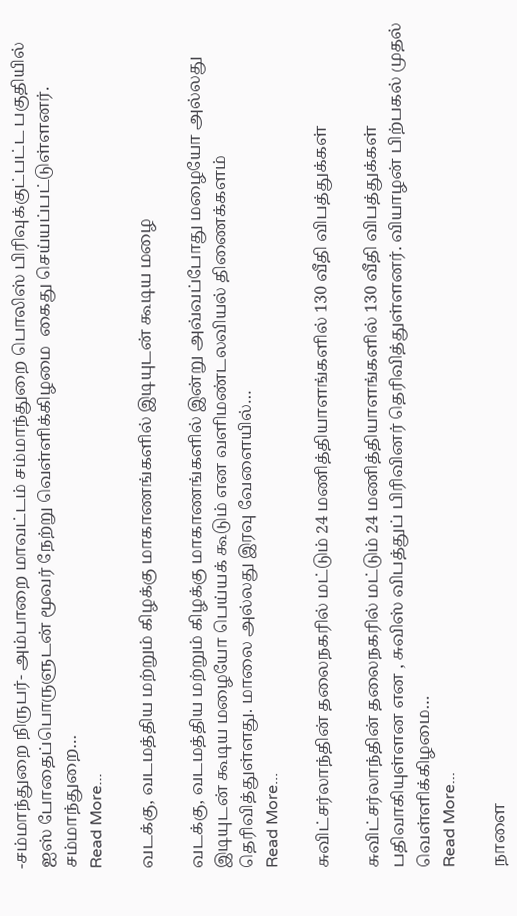-சம்மாந்துறை நிருபர்- அம்பாறை மாவட்டம் சம்மாந்துறை பொலிஸ் பிரிவுக்குட்பட்ட பகுதியில் ஐஸ் போதைப்பொருளுடன் மூவர் நேற்று வெள்ளிக்கிழமை  கைது செய்யப்பட்டுள்ளனர். சம்மாந்துறை…
Read More...

வடக்கு, வடமத்திய மற்றும் கிழக்கு மாகாணங்களில் இடியுடன் கூடிய மழை

வடக்கு, வடமத்திய மற்றும் கிழக்கு மாகாணங்களில் இன்று அவ்வப்போது மழையோ அல்லது இடியுடன் கூடிய மழையோ பெய்யக் கூடும் என வளிமண்டலவியல் திணைக்களம் தெரிவித்துள்ளது. மாலை அல்லது இரவு வேளையில்…
Read More...

சுவிட்சர்லாந்தின் தலைநகரில் மட்டும் 24 மணித்தியாளங்களில் 130 வீதி விபத்துக்கள்

சுவிட்சர்லாந்தின் தலைநகரில் மட்டும் 24 மணித்தியாளங்களில் 130 வீதி விபத்துக்கள் பதிவாகியுள்ளன என , சுவிஸ் விபத்துப் பிரிவினர் தெரிவித்துள்ளனர். வியாழன் பிற்பகல் முதல் வெள்ளிக்கிழமை…
Read More...

நாளை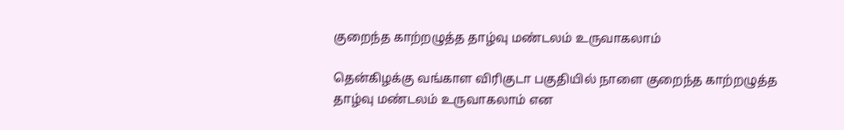குறைந்த காற்றழுத்த தாழ்வு மண்டலம் உருவாகலாம்

தென்கிழக்கு வங்காள விரிகுடா பகுதியில் நாளை குறைந்த காற்றழுத்த தாழ்வு மண்டலம் உருவாகலாம் என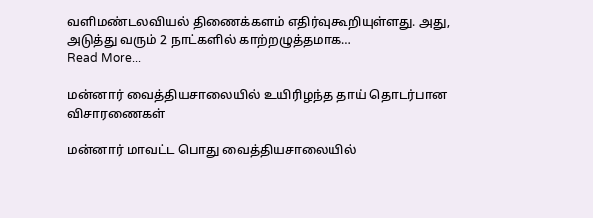வளிமண்டலவியல் திணைக்களம் எதிர்வுகூறியுள்ளது. அது, அடுத்து வரும் 2 நாட்களில் காற்றழுத்தமாக…
Read More...

மன்னார் வைத்தியசாலையில் உயிரிழந்த தாய் தொடர்பான விசாரணைகள்

மன்னார் மாவட்ட பொது வைத்தியசாலையில்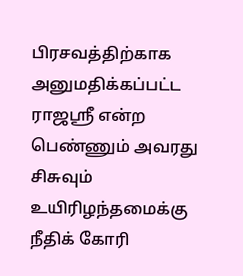பிரசவத்திற்காக அனுமதிக்கப்பட்ட ராஜஸ்ரீ என்ற பெண்ணும் அவரது சிசுவும் உயிரிழந்தமைக்கு நீதிக் கோரி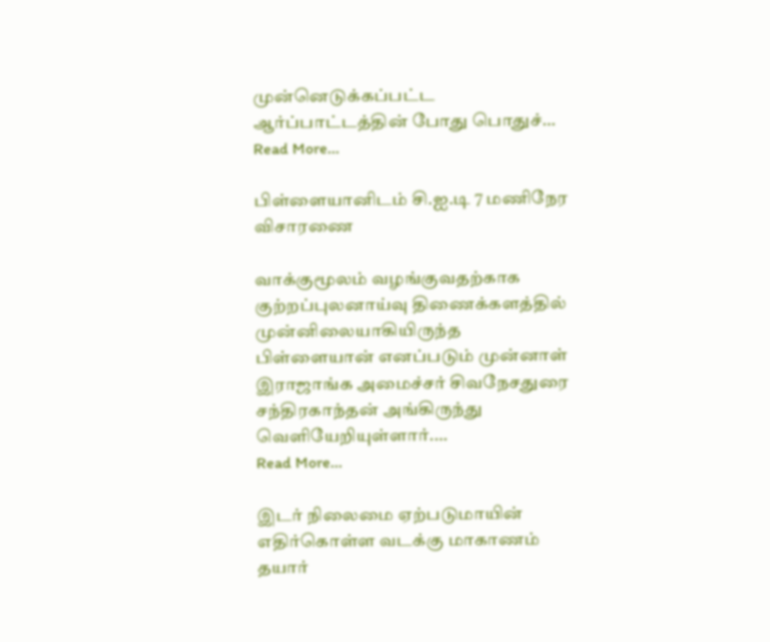முன்னெடுக்கப்பட்ட ஆர்ப்பாட்டத்தின் போது பொதுச்…
Read More...

பிள்ளையானிடம் சி.ஐ.டி 7 மணிநேர விசாரணை

வாக்குமூலம் வழங்குவதற்காக குற்றப்புலனாய்வு திணைக்களத்தில் முன்னிலையாகியிருந்த பிள்ளையான் எனப்படும் முன்னாள் இராஜாங்க அமைச்சர் சிவநேசதுரை சந்திரகாந்தன் அங்கிருந்து வெளியேறியுள்ளார்.…
Read More...

இடர் நிலைமை ஏற்படுமாயின் எதிர்கொள்ள வடக்கு மாகாணம் தயார்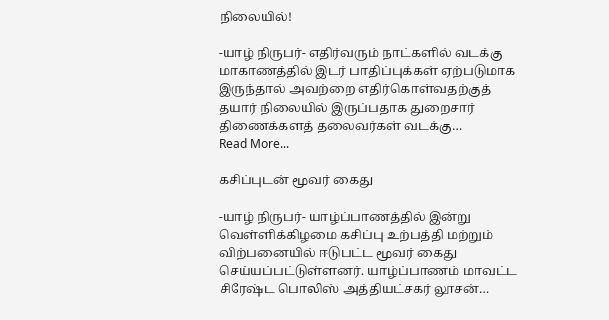நிலையில்!

-யாழ் நிருபர்- எதிர்வரும் நாட்களில் வடக்கு மாகாணத்தில் இடர் பாதிப்புக்கள் ஏற்படுமாக இருந்தால் அவற்றை எதிர்கொள்வதற்குத் தயார் நிலையில் இருப்பதாக துறைசார் திணைக்களத் தலைவர்கள் வடக்கு…
Read More...

கசிப்புடன் மூவர் கைது

-யாழ் நிருபர்- யாழ்ப்பாணத்தில் இன்று வெள்ளிக்கிழமை கசிப்பு உற்பத்தி மற்றும் விற்பனையில் ஈடுபட்ட மூவர் கைது செய்யப்பட்டுள்ளனர். யாழ்ப்பாணம் மாவட்ட சிரேஷ்ட பொலிஸ் அத்தியட்சகர் லூசன்…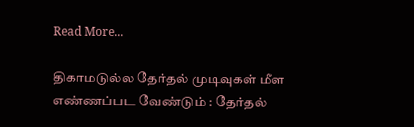Read More...

திகாமடுல்ல தேர்தல் முடிவுகள் மீள எண்ணப்பட வேண்டும் : தேர்தல்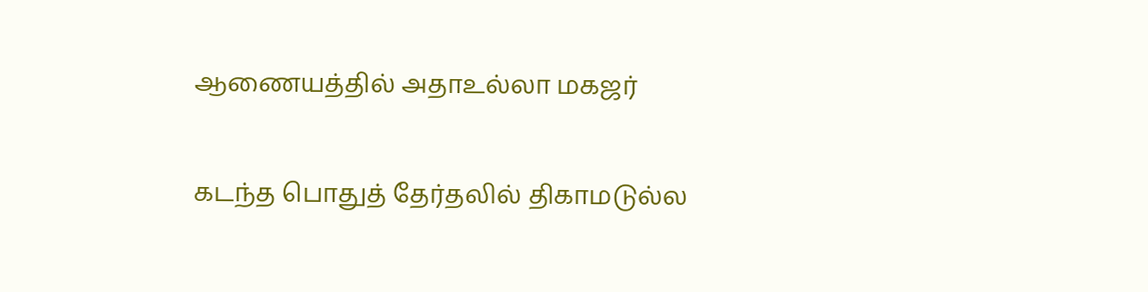ஆணையத்தில் அதாஉல்லா மகஜர்

கடந்த பொதுத் தேர்தலில் திகாமடுல்ல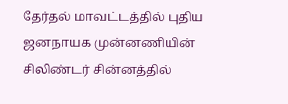தேர்தல் மாவட்டத்தில் புதிய ஜனநாயக முன்னணியின் சிலிண்டர் சின்னத்தில்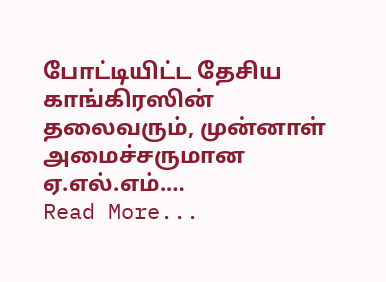போட்டியிட்ட தேசிய காங்கிரஸின் தலைவரும், முன்னாள் அமைச்சருமான ஏ.எல்.எம்.…
Read More...